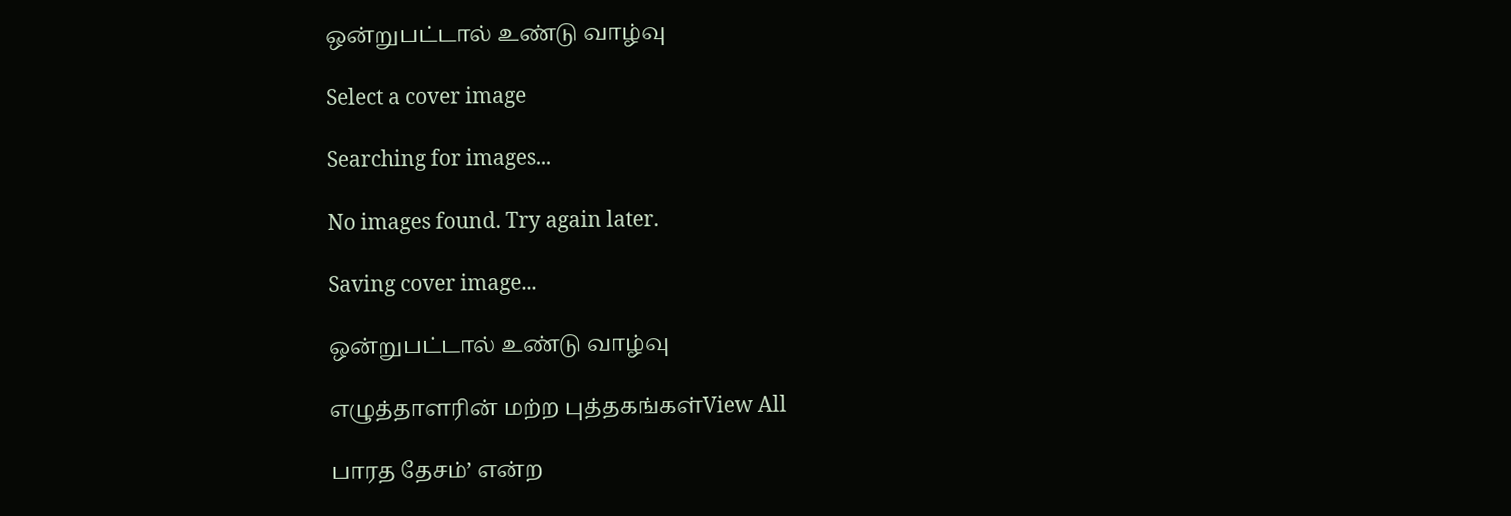ஒன்றுபட்டால் உண்டு வாழ்வு

Select a cover image

Searching for images...

No images found. Try again later.

Saving cover image...

ஒன்றுபட்டால் உண்டு வாழ்வு

எழுத்தாளரின் மற்ற புத்தகங்கள்View All

பாரத தேசம்’ என்ற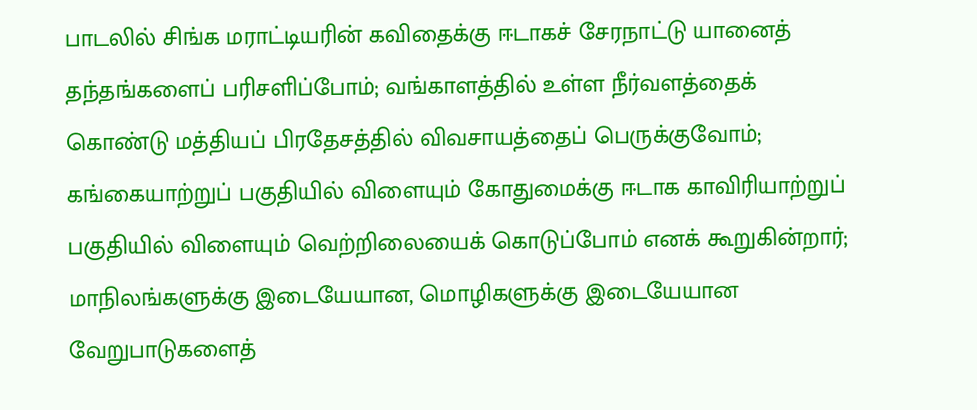பாடலில் சிங்க மராட்டியரின் கவிதைக்கு ஈடாகச் சேரநாட்டு யானைத் தந்தங்களைப் பரிசளிப்போம்; வங்காளத்தில் உள்ள நீர்வளத்தைக் கொண்டு மத்தியப் பிரதேசத்தில் விவசாயத்தைப் பெருக்குவோம்; கங்கையாற்றுப் பகுதியில் விளையும் கோதுமைக்கு ஈடாக காவிரியாற்றுப் பகுதியில் விளையும் வெற்றிலையைக் கொடுப்போம் எனக் கூறுகின்றார்; மாநிலங்களுக்கு இடையேயான, மொழிகளுக்கு இடையேயான வேறுபாடுகளைத்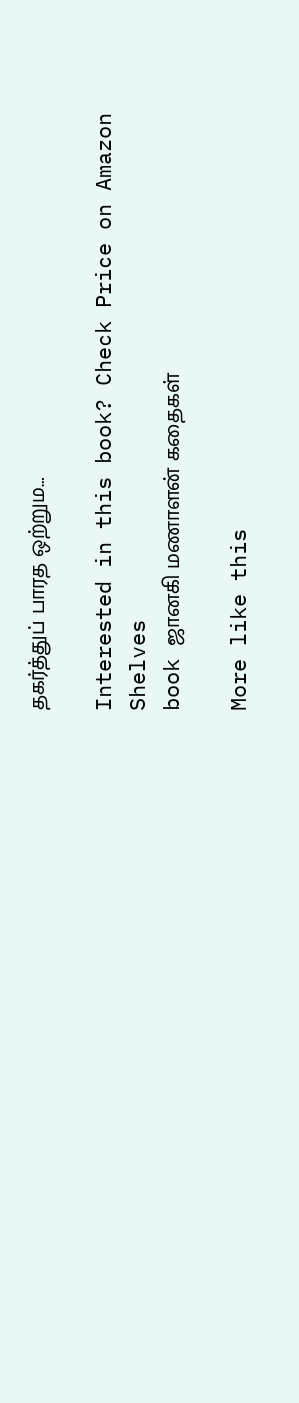தகர்த்துப் பாரத ஒற்றும…

Interested in this book? Check Price on Amazon
Shelves
book ஜானகி மணாளன் கதைகள்

More like this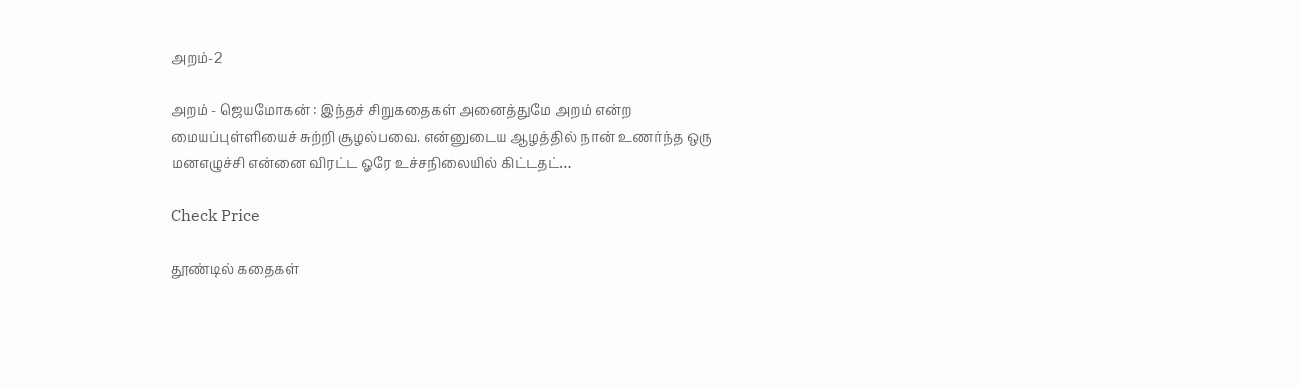அறம்-2

அறம் - ஜெயமோகன் : இந்தச் சிறுகதைகள் அனைத்துமே அறம் என்ற மையப்புள்ளியைச் சுற்றி சூழல்பவை. என்னுடைய ஆழத்தில் நான் உணர்ந்த ஒரு மனஎழுச்சி என்னை விரட்ட ஓரே உச்சநிலையில் கிட்டதட்…

Check Price

தூண்டில் கதைகள்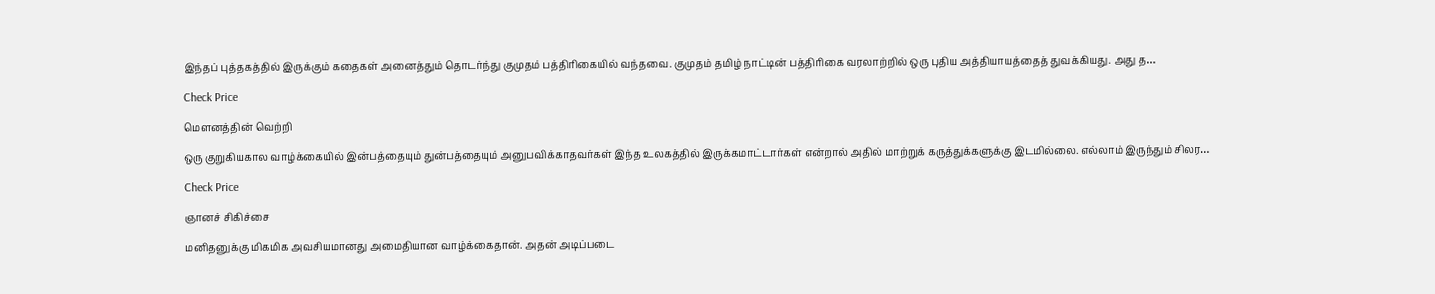இந்தப் புத்தகத்தில் இருக்கும் கதைகள் அனைத்தும் தொடர்ந்து குமுதம் பத்திரிகையில் வந்தவை. குமுதம் தமிழ் நாட்டின் பத்திரிகை வரலாற்றில் ஒரு புதிய அத்தியாயத்தைத் துவக்கியது. அது த…

Check Price

மௌனத்தின் வெற்றி

ஒரு குறுகியகால வாழ்க்கையில் இன்பத்தையும் துன்பத்தையும் அனுபவிக்காதவர்கள் இந்த உலகத்தில் இருக்கமாட்டார்கள் என்றால் அதில் மாற்றுக் கருத்துக்களுக்கு இடமில்லை. எல்லாம் இருந்தும் சிலர…

Check Price

ஞானச் சிகிச்சை

மனிதனுக்கு மிகமிக அவசியமானது அமைதியான வாழ்க்கைதான். அதன் அடிப்படை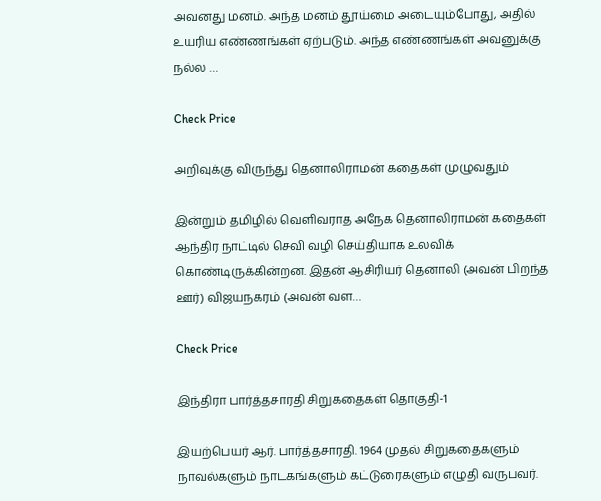அவனது மனம். அந்த மனம் தூய்மை அடையும்போது, அதில் உயரிய எண்ணங்கள் ஏற்படும். அந்த எண்ணங்கள் அவனுக்கு நல்ல …

Check Price

அறிவுக்கு விருந்து தெனாலிராமன் கதைகள் முழுவதும்

இன்றும் தமிழில் வெளிவராத அநேக தெனாலிராமன் கதைகள் ஆந்திர நாட்டில் செவி வழி செய்தியாக உலவிக் கொண்டிருக்கின்றன. இதன் ஆசிரியர் தெனாலி (அவன் பிறந்த ஊர்) விஜயநகரம் (அவன் வள…

Check Price

இந்திரா பார்த்தசாரதி சிறுகதைகள் தொகுதி-1

இயற்பெயர் ஆர். பார்த்தசாரதி. 1964 முதல் சிறுகதைகளும் நாவல்களும் நாடகங்களும் கட்டுரைகளும் எழுதி வருபவர்.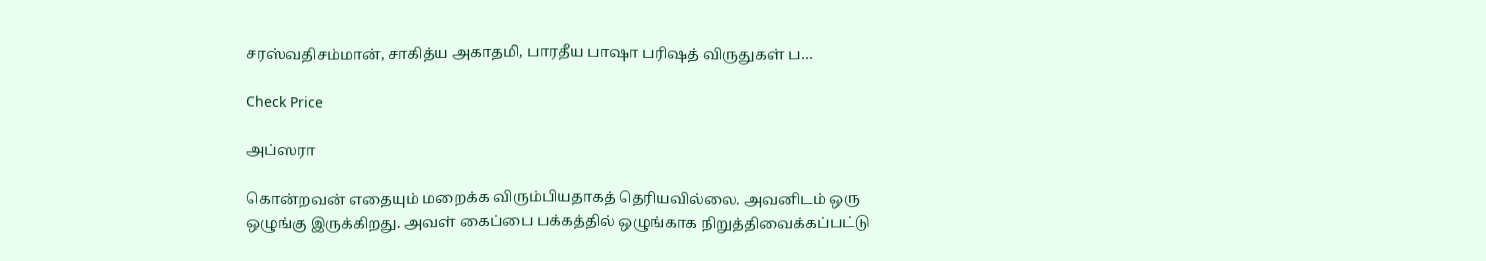சரஸ்வதிசம்மான், சாகித்ய அகாதமி, பாரதீய பாஷா பரிஷத் விருதுகள் ப…

Check Price

அப்ஸரா

கொன்றவன் எதையும் மறைக்க விரும்பியதாகத் தெரியவில்லை. அவனிடம் ஒரு ஒழுங்கு இருக்கிறது. அவள் கைப்பை பக்கத்தில் ஒழுங்காக நிறுத்திவைக்கப்பட்டு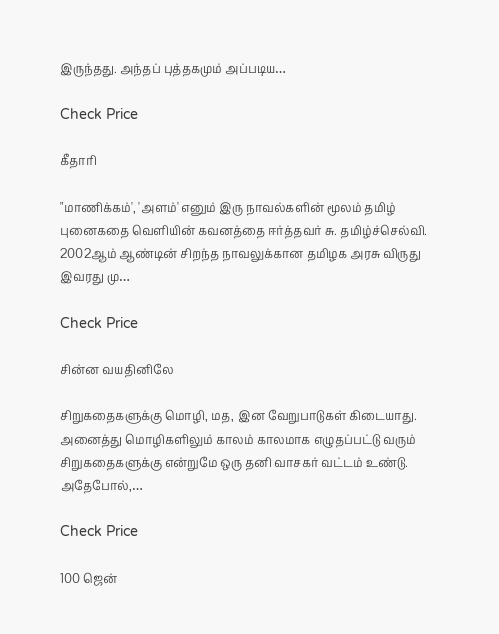இருந்தது. அந்தப் புத்தகமும் அப்படிய…

Check Price

கீதாரி

"மாணிக்கம்', 'அளம்' எனும் இரு நாவல்களின் மூலம் தமிழ் புனைகதை வெளியின் கவனத்தை ஈர்த்தவர் சு. தமிழ்ச்செல்வி. 2002ஆம் ஆண்டின் சிறந்த நாவலுக்கான தமிழக அரசு விருது இவரது மு…

Check Price

சின்ன வயதினிலே

சிறுகதைகளுக்கு மொழி, மத, இன வேறுபாடுகள் கிடையாது. அனைத்து மொழிகளிலும் காலம் காலமாக எழுதப்பட்டு வரும் சிறுகதைகளுக்கு என்றுமே ஒரு தனி வாசகர் வட்டம் உண்டு. அதேபோல்,…

Check Price

100 ஜென்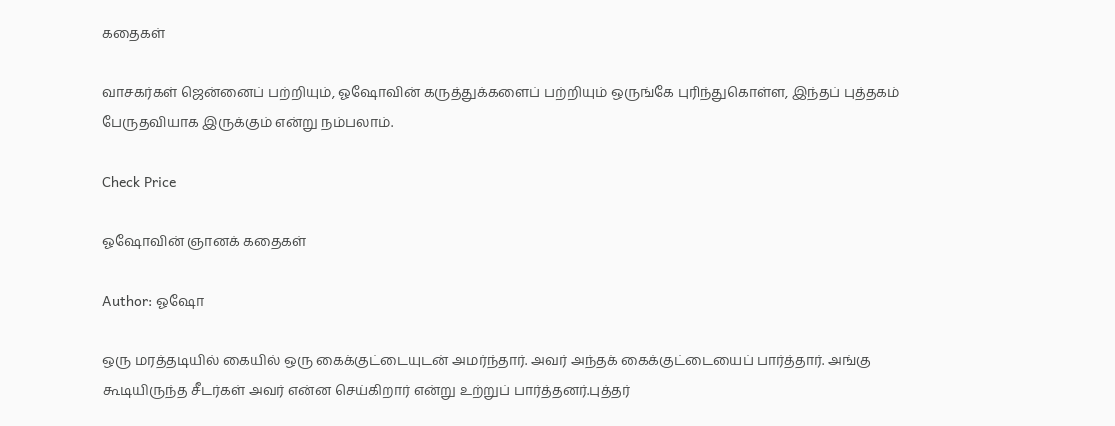கதைகள்

வாசகர்கள் ஜென்னைப் பற்றியும், ஓஷோவின் கருத்துக்களைப் பற்றியும் ஒருங்கே புரிந்துகொள்ள, இந்தப் புத்தகம் பேருதவியாக இருக்கும் என்று நம்பலாம்.

Check Price

ஓஷோவின் ஞானக் கதைகள்

Author: ஓஷோ

ஒரு மரத்தடியில் கையில் ஒரு கைக்குட்டையுடன் அமர்ந்தார். அவர் அந்தக் கைக்குட்டையைப் பார்த்தார். அங்கு கூடியிருந்த சீடர்கள் அவர் என்ன செய்கிறார் என்று உற்றுப் பார்த்தனர்.புத்தர்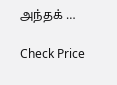அந்தக் …

Check Price